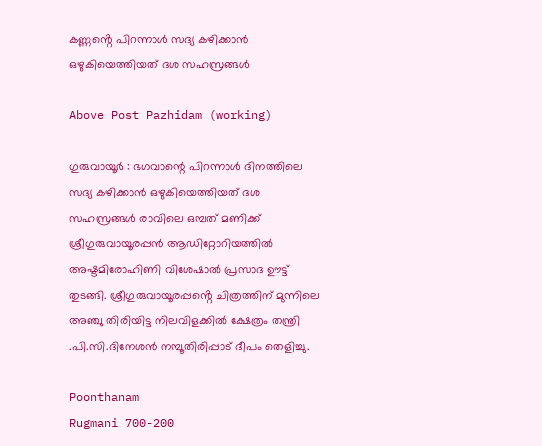കണ്ണൻ്റെ പിറന്നാൾ സദ്യ കഴിക്കാൻ ഒഴുകിയെത്തിയത് ദശ സഹസ്രങ്ങൾ

Above Post Pazhidam (working)

ഗുരുവായൂർ : ഭഗവാന്റെ പിറന്നാൾ ദിനത്തിലെ സദ്യ കഴിക്കാൻ ഒഴുകിയെത്തിയത് ദശ സഹസ്രങ്ങൾ രാവിലെ ഒമ്പത് മണിക്ക് ശ്രീഗുരുവായൂരപ്പൻ ആഡിറ്റോറിയത്തിൽ അഷ്ടമിരോഹിണി വിശേഷാൽ പ്രസാദ ഊട്ട് തുടങ്ങി. ശ്രീഗുരുവായൂരപ്പൻ്റെ ചിത്രത്തിന് മുന്നിലെ അഞ്ചു തിരിയിട്ട നിലവിളക്കിൽ ക്ഷേത്രം തന്ത്രി .പി.സി.ദിനേശൻ നമ്പൂതിരിപ്പാട് ദീപം തെളിച്ചു.

Poonthanam
Rugmani 700-200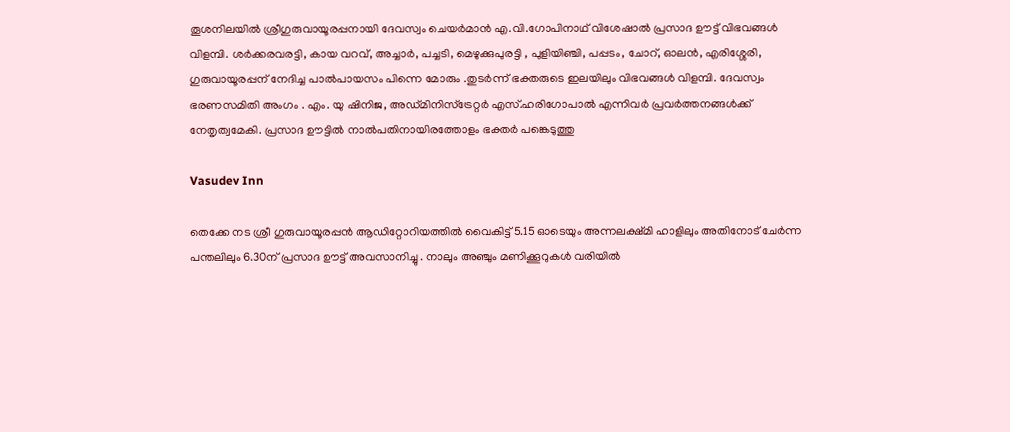തൂശനിലയിൽ ശ്രീഗുരുവായൂരപ്പനായി ദേവസ്വം ചെയർമാൻ എ.വി.ഗോപിനാഥ് വിശേഷാൽ പ്രസാദ ഊട്ട് വിഭവങ്ങൾ വിളമ്പി. ശർക്കരവരട്ടി, കായ വറവ്, അച്ചാർ, പച്ചടി, മെഴുക്കുപുരട്ടി , പുളിയിഞ്ചി, പപ്പടം, ചോറ്, ഓലൻ, എരിശ്ശേരി, ഗുരുവായൂരപ്പന് നേദിച്ച പാൽപായസം പിന്നെ മോരും .തുടർന്ന് ഭക്തരുടെ ഇലയിലും വിഭവങ്ങൾ വിളമ്പി. ദേവസ്വം ഭരണസമിതി അംഗം . എം. യു ഷിനിജ, അഡ്മിനിസ്ട്രേറ്റർ എസ്.ഹരിഗോപാൽ എന്നിവർ പ്രവർത്തനങ്ങൾക്ക് നേതൃത്വമേകി. പ്രസാദ ഊട്ടിൽ നാൽപതിനായിരത്തോളം ഭക്തർ പങ്കെടുത്തു

Vasudev Inn

തെക്കേ നട ശ്രീ ഗുരുവായൂരപ്പൻ ആഡിറ്റോറിയത്തിൽ വൈകിട്ട് 5.15 ഓടെയും അന്നലക്ഷ്മി ഹാളിലും അതിനോട് ചേർന്ന പന്തലിലും 6.30ന് പ്രസാദ ഊട്ട് അവസാനിച്ചു . നാലും അഞ്ചും മണിക്കൂറുകൾ വരിയിൽ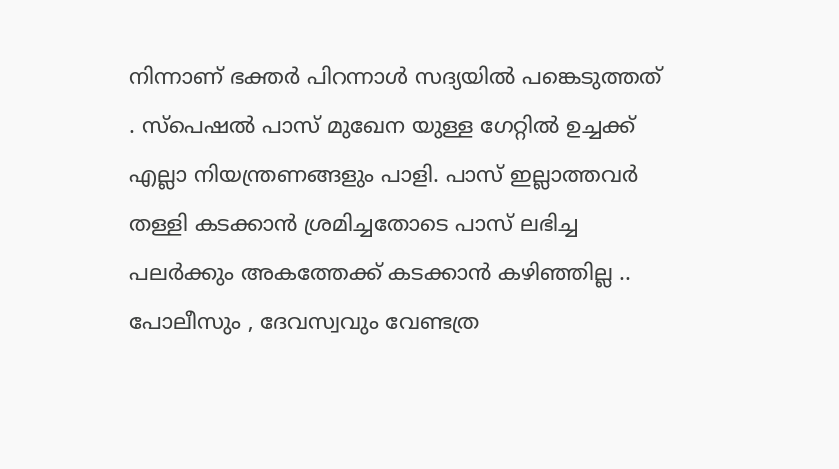നിന്നാണ് ഭക്തർ പിറന്നാൾ സദ്യയിൽ പങ്കെടുത്തത് . സ്‌പെഷൽ പാസ് മുഖേന യുള്ള ഗേറ്റിൽ ഉച്ചക്ക് എല്ലാ നിയന്ത്രണങ്ങളും പാളി. പാസ് ഇല്ലാത്തവർ തള്ളി കടക്കാൻ ശ്രമിച്ചതോടെ പാസ് ലഭിച്ച പലർക്കും അകത്തേക്ക് കടക്കാൻ കഴിഞ്ഞില്ല .. പോലീസും , ദേവസ്വവും വേണ്ടത്ര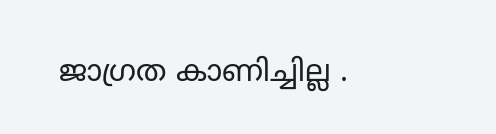ജാഗ്രത കാണിച്ചില്ല .